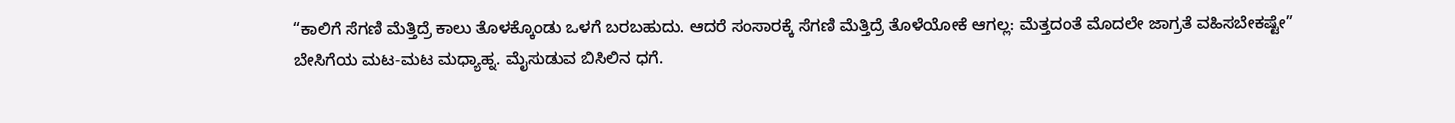“ಕಾಲಿಗೆ ಸೆಗಣಿ ಮೆತ್ತಿದ್ರೆ ಕಾಲು ತೊಳಕ್ಕೊಂಡು ಒಳಗೆ ಬರಬಹುದು. ಆದರೆ ಸಂಸಾರಕ್ಕೆ ಸೆಗಣಿ ಮೆತ್ತಿದ್ರೆ ತೊಳೆಯೋಕೆ ಆಗಲ್ಲ: ಮೆತ್ತದಂತೆ ಮೊದಲೇ ಜಾಗ್ರತೆ ವಹಿಸಬೇಕಷ್ಟೇ”
ಬೇಸಿಗೆಯ ಮಟ-ಮಟ ಮಧ್ಯಾಹ್ನ. ಮೈಸುಡುವ ಬಿಸಿಲಿನ ಧಗೆ.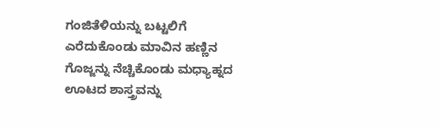ಗಂಜಿತೆಳಿಯನ್ನು ಬಟ್ಟಲಿಗೆ ಎರೆದುಕೊಂಡು ಮಾವಿನ ಹಣ್ಣಿನ ಗೊಜ್ಜನ್ನು ನೆಚ್ಚಿಕೊಂಡು ಮಧ್ಯಾಹ್ನದ ಊಟದ ಶಾಸ್ತ್ರವನ್ನು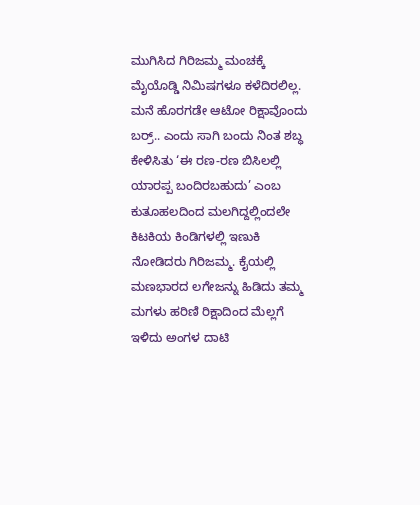ಮುಗಿಸಿದ ಗಿರಿಜಮ್ಮ ಮಂಚಕ್ಕೆ ಮೈಯೊಡ್ಡಿ ನಿಮಿಷಗಳೂ ಕಳೆದಿರಲಿಲ್ಲ. ಮನೆ ಹೊರಗಡೇ ಆಟೋ ರಿಕ್ಷಾವೊಂದು ಬರ್ರ್.. ಎಂದು ಸಾಗಿ ಬಂದು ನಿಂತ ಶಬ್ಧ ಕೇಳಿಸಿತು ‘ಈ ರಣ-ರಣ ಬಿಸಿಲಲ್ಲಿ ಯಾರಪ್ಪ ಬಂದಿರಬಹುದು’ ಎಂಬ ಕುತೂಹಲದಿಂದ ಮಲಗಿದ್ದಲ್ಲಿಂದಲೇ ಕಿಟಕಿಯ ಕಿಂಡಿಗಳಲ್ಲಿ ಇಣುಕಿ ನೋಡಿದರು ಗಿರಿಜಮ್ಮ. ಕೈಯಲ್ಲಿ ಮಣಭಾರದ ಲಗೇಜನ್ನು ಹಿಡಿದು ತಮ್ಮ ಮಗಳು ಹರಿಣಿ ರಿಕ್ಷಾದಿಂದ ಮೆಲ್ಲಗೆ ಇಳಿದು ಅಂಗಳ ದಾಟಿ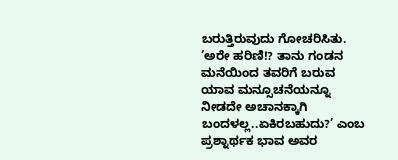ಬರುತ್ತಿರುವುದು ಗೋಚರಿಸಿತು. ‘ಅರೇ ಹರಿಣಿ!? ತಾನು ಗಂಡನ ಮನೆಯಿಂದ ತವರಿಗೆ ಬರುವ ಯಾವ ಮನ್ಸೂಚನೆಯನ್ನೂ ನೀಡದೇ ಅಚಾನಕ್ಕಾಗಿ ಬಂದಳಲ್ಲ..ಏಕಿರಬಹುದು?’ ಎಂಬ ಪ್ರಶ್ನಾರ್ಥಕ ಭಾವ ಅವರ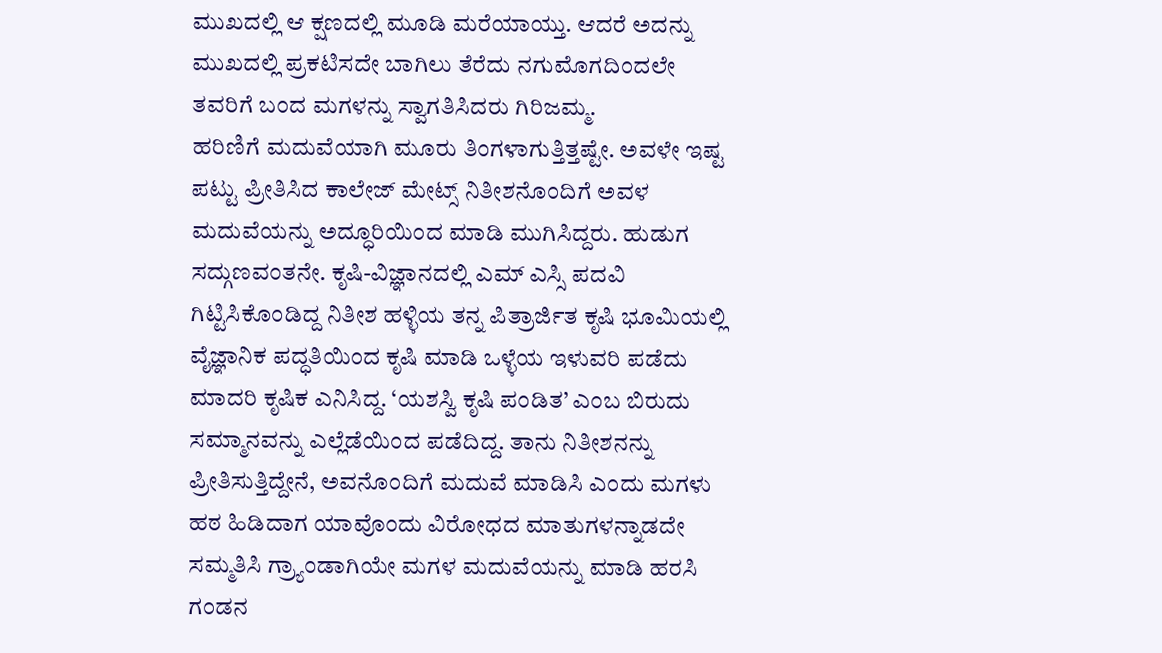ಮುಖದಲ್ಲಿ ಆ ಕ್ಷಣದಲ್ಲಿ ಮೂಡಿ ಮರೆಯಾಯ್ತು. ಆದರೆ ಅದನ್ನು ಮುಖದಲ್ಲಿ ಪ್ರಕಟಿಸದೇ ಬಾಗಿಲು ತೆರೆದು ನಗುಮೊಗದಿಂದಲೇ ತವರಿಗೆ ಬಂದ ಮಗಳನ್ನು ಸ್ವಾಗತಿಸಿದರು ಗಿರಿಜಮ್ಮ.
ಹರಿಣಿಗೆ ಮದುವೆಯಾಗಿ ಮೂರು ತಿಂಗಳಾಗುತ್ತಿತ್ತಷ್ಟೇ. ಅವಳೇ ಇಷ್ಟ ಪಟ್ಟು ಪ್ರೀತಿಸಿದ ಕಾಲೇಜ್ ಮೇಟ್ಸ್ ನಿತೀಶನೊಂದಿಗೆ ಅವಳ ಮದುವೆಯನ್ನು ಅದ್ಧೂರಿಯಿಂದ ಮಾಡಿ ಮುಗಿಸಿದ್ದರು. ಹುಡುಗ ಸದ್ಗುಣವಂತನೇ. ಕೃಷಿ-ವಿಜ್ಞಾನದಲ್ಲಿ ಎಮ್ ಎಸ್ಸಿ ಪದವಿ ಗಿಟ್ಟಿಸಿಕೊಂಡಿದ್ದ ನಿತೀಶ ಹಳ್ಳಿಯ ತನ್ನ ಪಿತ್ರಾರ್ಜಿತ ಕೃಷಿ ಭೂಮಿಯಲ್ಲಿ ವೈಜ್ಞಾನಿಕ ಪದ್ಧತಿಯಿಂದ ಕೃಷಿ ಮಾಡಿ ಒಳ್ಳೆಯ ಇಳುವರಿ ಪಡೆದು ಮಾದರಿ ಕೃಷಿಕ ಎನಿಸಿದ್ದ. ‘ಯಶಸ್ವಿ ಕೃಷಿ ಪಂಡಿತ’ ಎಂಬ ಬಿರುದು ಸಮ್ಮಾನವನ್ನು ಎಲ್ಲೆಡೆಯಿಂದ ಪಡೆದಿದ್ದ. ತಾನು ನಿತೀಶನನ್ನು ಪ್ರೀತಿಸುತ್ತಿದ್ದೇನೆ, ಅವನೊಂದಿಗೆ ಮದುವೆ ಮಾಡಿಸಿ ಎಂದು ಮಗಳು ಹಠ ಹಿಡಿದಾಗ ಯಾವೊಂದು ವಿರೋಧದ ಮಾತುಗಳನ್ನಾಡದೇ ಸಮ್ಮತಿಸಿ ಗ್ರ್ಯಾಂಡಾಗಿಯೇ ಮಗಳ ಮದುವೆಯನ್ನು ಮಾಡಿ ಹರಸಿ ಗಂಡನ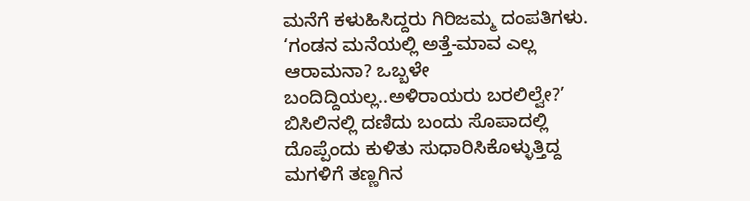ಮನೆಗೆ ಕಳುಹಿಸಿದ್ದರು ಗಿರಿಜಮ್ಮ ದಂಪತಿಗಳು.
‘ಗಂಡನ ಮನೆಯಲ್ಲಿ ಅತ್ತೆ-ಮಾವ ಎಲ್ಲ ಆರಾಮನಾ? ಒಬ್ಬಳೇ ಬಂದಿದ್ದಿಯಲ್ಲ..ಅಳಿರಾಯರು ಬರಲಿಲ್ವೇ?’ ಬಿಸಿಲಿನಲ್ಲಿ ದಣಿದು ಬಂದು ಸೊಪಾದಲ್ಲಿ ದೊಪ್ಪೆಂದು ಕುಳಿತು ಸುಧಾರಿಸಿಕೊಳ್ಳುತ್ತಿದ್ದ ಮಗಳಿಗೆ ತಣ್ಣಗಿನ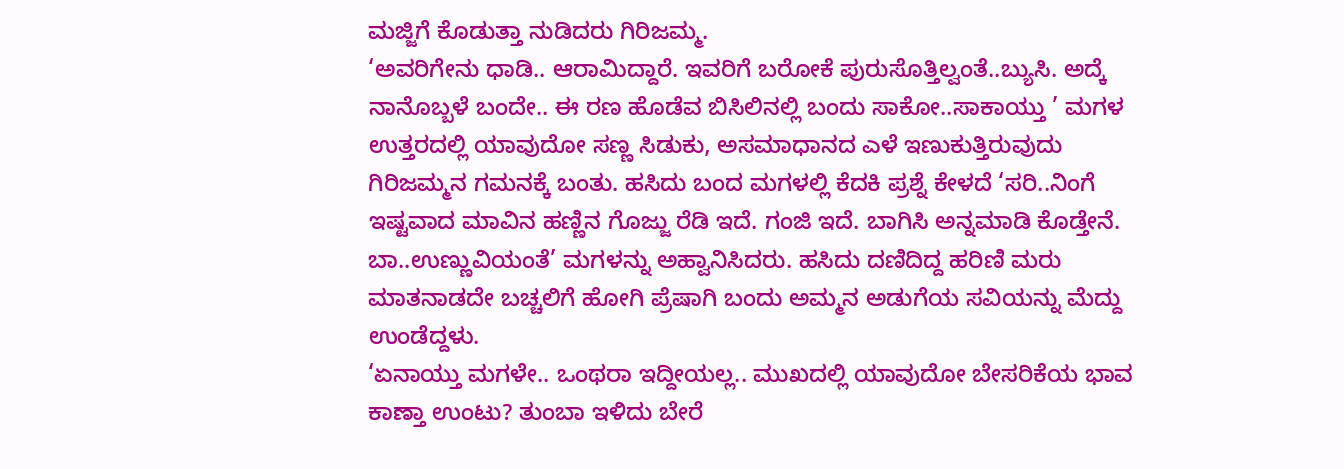ಮಜ್ಜಿಗೆ ಕೊಡುತ್ತಾ ನುಡಿದರು ಗಿರಿಜಮ್ಮ.
‘ಅವರಿಗೇನು ಧಾಡಿ.. ಆರಾಮಿದ್ದಾರೆ. ಇವರಿಗೆ ಬರೋಕೆ ಪುರುಸೊತ್ತಿಲ್ವಂತೆ..ಬ್ಯುಸಿ. ಅದ್ಕೆ ನಾನೊಬ್ಬಳೆ ಬಂದೇ.. ಈ ರಣ ಹೊಡೆವ ಬಿಸಿಲಿನಲ್ಲಿ ಬಂದು ಸಾಕೋ..ಸಾಕಾಯ್ತು ’ ಮಗಳ ಉತ್ತರದಲ್ಲಿ ಯಾವುದೋ ಸಣ್ಣ ಸಿಡುಕು, ಅಸಮಾಧಾನದ ಎಳೆ ಇಣುಕುತ್ತಿರುವುದು ಗಿರಿಜಮ್ಮನ ಗಮನಕ್ಕೆ ಬಂತು. ಹಸಿದು ಬಂದ ಮಗಳಲ್ಲಿ ಕೆದಕಿ ಪ್ರಶ್ನೆ ಕೇಳದೆ ‘ಸರಿ..ನಿಂಗೆ ಇಷ್ಟವಾದ ಮಾವಿನ ಹಣ್ಣಿನ ಗೊಜ್ಜು ರೆಡಿ ಇದೆ. ಗಂಜಿ ಇದೆ. ಬಾಗಿಸಿ ಅನ್ನಮಾಡಿ ಕೊಡ್ತೇನೆ. ಬಾ..ಉಣ್ಣುವಿಯಂತೆ’ ಮಗಳನ್ನು ಅಹ್ವಾನಿಸಿದರು. ಹಸಿದು ದಣಿದಿದ್ದ ಹರಿಣಿ ಮರು ಮಾತನಾಡದೇ ಬಚ್ಚಲಿಗೆ ಹೋಗಿ ಪ್ರೆಷಾಗಿ ಬಂದು ಅಮ್ಮನ ಅಡುಗೆಯ ಸವಿಯನ್ನು ಮೆದ್ದು ಉಂಡೆದ್ದಳು.
‘ಏನಾಯ್ತು ಮಗಳೇ.. ಒಂಥರಾ ಇದ್ದೀಯಲ್ಲ.. ಮುಖದಲ್ಲಿ ಯಾವುದೋ ಬೇಸರಿಕೆಯ ಭಾವ ಕಾಣ್ತಾ ಉಂಟು? ತುಂಬಾ ಇಳಿದು ಬೇರೆ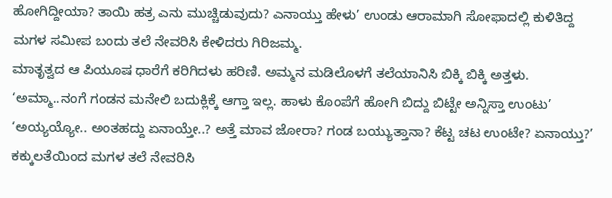ಹೋಗಿದ್ದೀಯಾ? ತಾಯಿ ಹತ್ರ ಎನು ಮುಚ್ಚಿಡುವುದು? ಎನಾಯ್ತು ಹೇಳು’ ಉಂಡು ಆರಾಮಾಗಿ ಸೋಫಾದಲ್ಲಿ ಕುಳಿತಿದ್ದ ಮಗಳ ಸಮೀಪ ಬಂದು ತಲೆ ನೇವರಿಸಿ ಕೇಳಿದರು ಗಿರಿಜಮ್ಮ.
ಮಾತೃತ್ವದ ಆ ಪಿಯೂಷ ಧಾರೆಗೆ ಕರಿಗಿದಳು ಹರಿಣಿ. ಅಮ್ಮನ ಮಡಿಲೊಳಗೆ ತಲೆಯಾನಿಸಿ ಬಿಕ್ಕಿ ಬಿಕ್ಕಿ ಅತ್ತಳು.
‘ಅಮ್ಮಾ..ನಂಗೆ ಗಂಡನ ಮನೇಲಿ ಬದುಕ್ಲಿಕ್ಕೆ ಆಗ್ತಾ ಇಲ್ಲ. ಹಾಳು ಕೊಂಪೆಗೆ ಹೋಗಿ ಬಿದ್ದು ಬಿಟ್ಟೇ ಅನ್ನಿಸ್ತಾ ಉಂಟು’
‘ಅಯ್ಯಯ್ಯೋ.. ಅಂತಹದ್ದು ಏನಾಯ್ತೇ..? ಅತ್ತೆ ಮಾವ ಜೋರಾ? ಗಂಡ ಬಯ್ಯುತ್ತಾನಾ? ಕೆಟ್ಟ ಚಟ ಉಂಟೇ? ಏನಾಯ್ತು?’ ಕಕ್ಕುಲತೆಯಿಂದ ಮಗಳ ತಲೆ ನೇವರಿಸಿ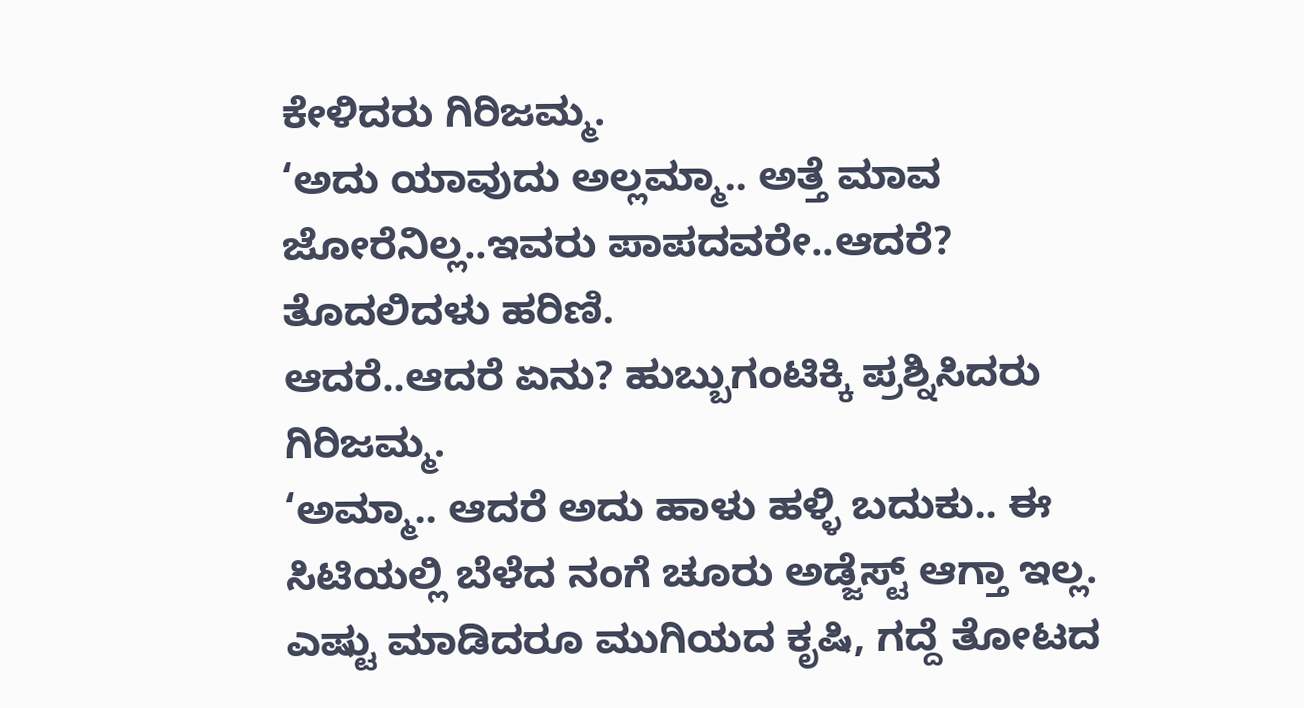ಕೇಳಿದರು ಗಿರಿಜಮ್ಮ.
‘ಅದು ಯಾವುದು ಅಲ್ಲಮ್ಮಾ.. ಅತ್ತೆ ಮಾವ ಜೋರೆನಿಲ್ಲ..ಇವರು ಪಾಪದವರೇ..ಆದರೆ? ತೊದಲಿದಳು ಹರಿಣಿ.
ಆದರೆ..ಆದರೆ ಏನು? ಹುಬ್ಬುಗಂಟಿಕ್ಕಿ ಪ್ರಶ್ನಿಸಿದರು ಗಿರಿಜಮ್ಮ.
‘ಅಮ್ಮಾ.. ಆದರೆ ಅದು ಹಾಳು ಹಳ್ಳಿ ಬದುಕು.. ಈ ಸಿಟಿಯಲ್ಲಿ ಬೆಳೆದ ನಂಗೆ ಚೂರು ಅಡ್ಜೆಸ್ಟ್ ಆಗ್ತಾ ಇಲ್ಲ. ಎಷ್ಟು ಮಾಡಿದರೂ ಮುಗಿಯದ ಕೃಷಿ, ಗದ್ದೆ ತೋಟದ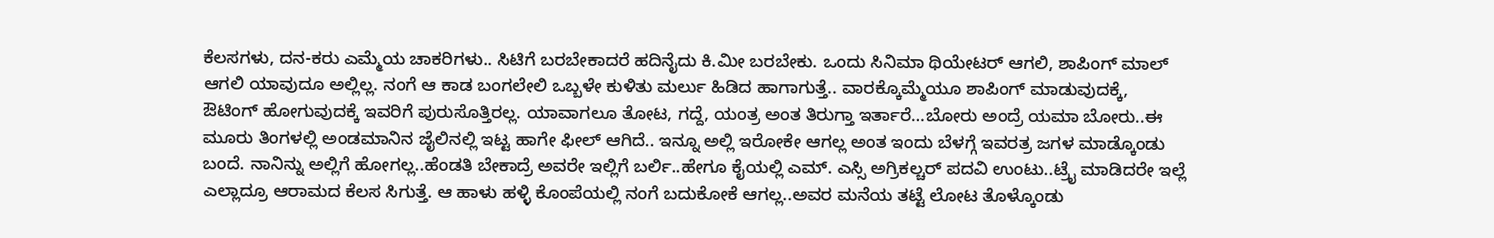ಕೆಲಸಗಳು, ದನ-ಕರು ಎಮ್ಮೆಯ ಚಾಕರಿಗಳು.. ಸಿಟಿಗೆ ಬರಬೇಕಾದರೆ ಹದಿನೈದು ಕಿ.ಮೀ ಬರಬೇಕು. ಒಂದು ಸಿನಿಮಾ ಥಿಯೇಟರ್ ಆಗಲಿ, ಶಾಪಿಂಗ್ ಮಾಲ್ ಆಗಲಿ ಯಾವುದೂ ಅಲ್ಲಿಲ್ಲ. ನಂಗೆ ಆ ಕಾಡ ಬಂಗಲೇಲಿ ಒಬ್ಬಳೇ ಕುಳಿತು ಮರ್ಲು ಹಿಡಿದ ಹಾಗಾಗುತ್ತೆ.. ವಾರಕ್ಕೊಮ್ಮೆಯೂ ಶಾಪಿಂಗ್ ಮಾಡುವುದಕ್ಕೆ, ಔಟಿಂಗ್ ಹೋಗುವುದಕ್ಕೆ ಇವರಿಗೆ ಪುರುಸೊತ್ತಿರಲ್ಲ. ಯಾವಾಗಲೂ ತೋಟ, ಗದ್ದೆ, ಯಂತ್ರ ಅಂತ ತಿರುಗ್ತಾ ಇರ್ತಾರೆ…ಬೋರು ಅಂದ್ರೆ ಯಮಾ ಬೋರು..ಈ ಮೂರು ತಿಂಗಳಲ್ಲಿ ಅಂಡಮಾನಿನ ಜೈಲಿನಲ್ಲಿ ಇಟ್ಟ ಹಾಗೇ ಫೀಲ್ ಆಗಿದೆ.. ಇನ್ನೂ ಅಲ್ಲಿ ಇರೋಕೇ ಆಗಲ್ಲ ಅಂತ ಇಂದು ಬೆಳಗ್ಗೆ ಇವರತ್ರ ಜಗಳ ಮಾಡ್ಕೊಂಡು ಬಂದೆ. ನಾನಿನ್ನು ಅಲ್ಲಿಗೆ ಹೋಗಲ್ಲ..ಹೆಂಡತಿ ಬೇಕಾದ್ರೆ ಅವರೇ ಇಲ್ಲಿಗೆ ಬರ್ಲಿ..ಹೇಗೂ ಕೈಯಲ್ಲಿ ಎಮ್. ಎಸ್ಸಿ ಅಗ್ರಿಕಲ್ಚರ್ ಪದವಿ ಉಂಟು..ಟ್ರೈ ಮಾಡಿದರೇ ಇಲ್ಲೆ ಎಲ್ಲಾದ್ರೂ ಆರಾಮದ ಕೆಲಸ ಸಿಗುತ್ತೆ. ಆ ಹಾಳು ಹಳ್ಳಿ ಕೊಂಪೆಯಲ್ಲಿ ನಂಗೆ ಬದುಕೋಕೆ ಆಗಲ್ಲ..ಅವರ ಮನೆಯ ತಟ್ಟೆ ಲೋಟ ತೊಳ್ಕೊಂಡು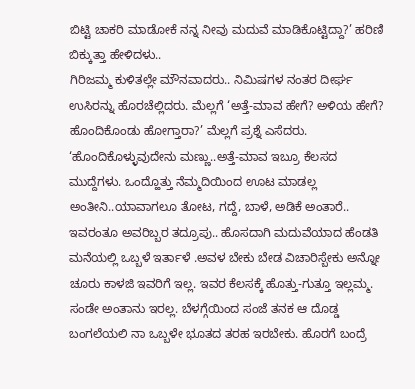ಬಿಟ್ಟಿ ಚಾಕರಿ ಮಾಡೋಕೆ ನನ್ನ ನೀವು ಮದುವೆ ಮಾಡಿಕೊಟ್ಟಿದ್ದಾ?’ ಹರಿಣಿ ಬಿಕ್ಕುತ್ತಾ ಹೇಳಿದಳು..
ಗಿರಿಜಮ್ಮ ಕುಳಿತಲ್ಲೇ ಮೌನವಾದರು.. ನಿಮಿಷಗಳ ನಂತರ ದೀರ್ಘ ಉಸಿರನ್ನು ಹೊರಚೆಲ್ಲಿದರು. ಮೆಲ್ಲಗೆ ‘ಅತ್ತೆ-ಮಾವ ಹೇಗೆ? ಅಳಿಯ ಹೇಗೆ? ಹೊಂದಿಕೊಂಡು ಹೋಗ್ತಾರಾ?’ ಮೆಲ್ಲಗೆ ಪ್ರಶ್ನೆ ಎಸೆದರು.
‘ಹೊಂದಿಕೊಳ್ಳುವುದೇನು ಮಣ್ಣು..ಅತ್ತೆ-ಮಾವ ಇಬ್ರೂ ಕೆಲಸದ ಮುದ್ದೆಗಳು. ಒಂದ್ಹೊತ್ತು ನೆಮ್ಮದಿಯಿಂದ ಊಟ ಮಾಡಲ್ಲ ಅಂತೀನಿ..ಯಾವಾಗಲೂ ತೋಟ, ಗದ್ದೆ, ಬಾಳೆ, ಅಡಿಕೆ ಅಂತಾರೆ.. ಇವರಂತೂ ಅವರಿಬ್ಬರ ತದ್ರೂಪು.. ಹೊಸದಾಗಿ ಮದುವೆಯಾದ ಹೆಂಡತಿ ಮನೆಯಲ್ಲಿ ಒಬ್ಬಳೆ ಇರ್ತಾಳೆ .ಅವಳ ಬೇಕು ಬೇಡ ವಿಚಾರಿಸ್ಬೇಕು ಅನ್ನೋ ಚೂರು ಕಾಳಜಿ ಇವರಿಗೆ ಇಲ್ಲ. ಇವರ ಕೆಲಸಕ್ಕೆ ಹೊತ್ತು-ಗುತ್ತೂ ಇಲ್ಲಮ್ಮ. ಸಂಡೇ ಅಂತಾನು ಇರಲ್ಲ. ಬೆಳಗ್ಗೆಯಿಂದ ಸಂಜೆ ತನಕ ಆ ದೊಡ್ಡ ಬಂಗಲೆಯಲಿ ನಾ ಒಬ್ಬಳೇ ಭೂತದ ತರಹ ಇರಬೇಕು. ಹೊರಗೆ ಬಂದ್ರೆ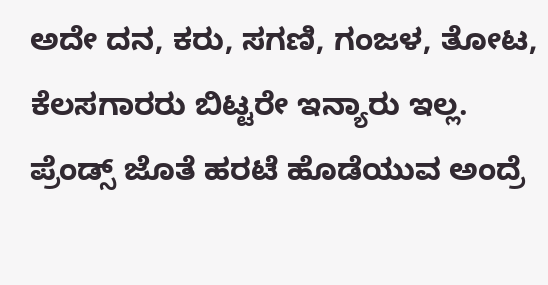ಅದೇ ದನ, ಕರು, ಸಗಣಿ, ಗಂಜಳ, ತೋಟ, ಕೆಲಸಗಾರರು ಬಿಟ್ಟರೇ ಇನ್ಯಾರು ಇಲ್ಲ. ಪ್ರೆಂಡ್ಸ್ ಜೊತೆ ಹರಟೆ ಹೊಡೆಯುವ ಅಂದ್ರೆ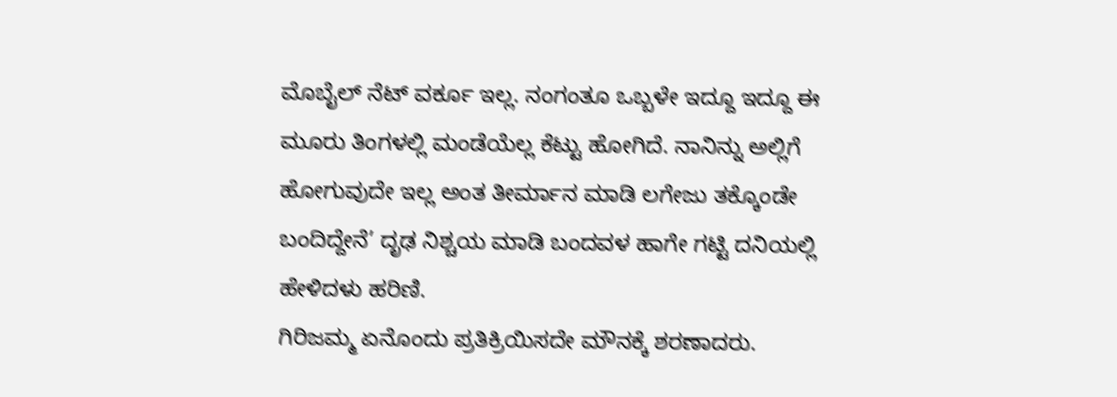ಮೊಬೈಲ್ ನೆಟ್ ವರ್ಕೂ ಇಲ್ಲ. ನಂಗಂತೂ ಒಬ್ಬಳೇ ಇದ್ದೂ ಇದ್ದೂ ಈ ಮೂರು ತಿಂಗಳಲ್ಲಿ ಮಂಡೆಯೆಲ್ಲ ಕೆಟ್ಟು ಹೋಗಿದೆ. ನಾನಿನ್ನು ಅಲ್ಲಿಗೆ ಹೋಗುವುದೇ ಇಲ್ಲ ಅಂತ ತೀರ್ಮಾನ ಮಾಡಿ ಲಗೇಜು ತಕ್ಕೊಂಡೇ ಬಂದಿದ್ದೇನೆ’ ದೃಢ ನಿಶ್ಚಯ ಮಾಡಿ ಬಂದವಳ ಹಾಗೇ ಗಟ್ಟಿ ದನಿಯಲ್ಲಿ ಹೇಳಿದಳು ಹರಿಣಿ.
ಗಿರಿಜಮ್ಮ ಏನೊಂದು ಪ್ರತಿಕ್ರಿಯಿಸದೇ ಮೌನಕ್ಕೆ ಶರಣಾದರು.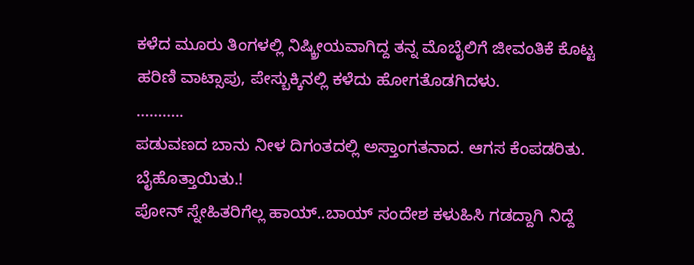ಕಳೆದ ಮೂರು ತಿಂಗಳಲ್ಲಿ ನಿಷ್ಕ್ರೀಯವಾಗಿದ್ದ ತನ್ನ ಮೊಬೈಲಿಗೆ ಜೀವಂತಿಕೆ ಕೊಟ್ಟ ಹರಿಣಿ ವಾಟ್ಸಾಪು, ಪೇಸ್ಬುಕ್ಕಿನಲ್ಲಿ ಕಳೆದು ಹೋಗತೊಡಗಿದಳು.
………..
ಪಡುವಣದ ಬಾನು ನೀಳ ದಿಗಂತದಲ್ಲಿ ಅಸ್ತಾಂಗತನಾದ. ಆಗಸ ಕೆಂಪಡರಿತು. ಬೈಹೊತ್ತಾಯಿತು.!
ಪೋನ್ ಸ್ನೇಹಿತರಿಗೆಲ್ಲ ಹಾಯ್..ಬಾಯ್ ಸಂದೇಶ ಕಳುಹಿಸಿ ಗಡದ್ದಾಗಿ ನಿದ್ದೆ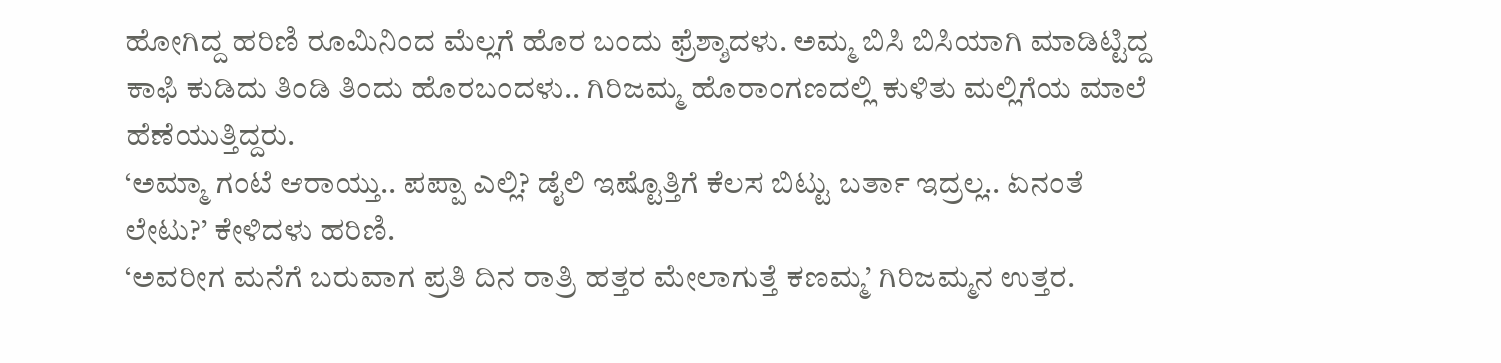ಹೋಗಿದ್ದ ಹರಿಣಿ ರೂಮಿನಿಂದ ಮೆಲ್ಲಗೆ ಹೊರ ಬಂದು ಫ್ರೆಶ್ಶಾದಳು. ಅಮ್ಮ ಬಿಸಿ ಬಿಸಿಯಾಗಿ ಮಾಡಿಟ್ಟಿದ್ದ ಕಾಫಿ ಕುಡಿದು ತಿಂಡಿ ತಿಂದು ಹೊರಬಂದಳು.. ಗಿರಿಜಮ್ಮ ಹೊರಾಂಗಣದಲ್ಲಿ ಕುಳಿತು ಮಲ್ಲಿಗೆಯ ಮಾಲೆ ಹೆಣೆಯುತ್ತಿದ್ದರು.
‘ಅಮ್ಮಾ ಗಂಟೆ ಆರಾಯ್ತು.. ಪಪ್ಪಾ ಎಲ್ಲಿ? ಡೈಲಿ ಇಷ್ಟೊತ್ತಿಗೆ ಕೆಲಸ ಬಿಟ್ಟು ಬರ್ತಾ ಇದ್ರಲ್ಲ.. ಏನಂತೆ ಲೇಟು?’ ಕೇಳಿದಳು ಹರಿಣಿ.
‘ಅವರೀಗ ಮನೆಗೆ ಬರುವಾಗ ಪ್ರತಿ ದಿನ ರಾತ್ರಿ ಹತ್ತರ ಮೇಲಾಗುತ್ತೆ ಕಣಮ್ಮ’ ಗಿರಿಜಮ್ಮನ ಉತ್ತರ.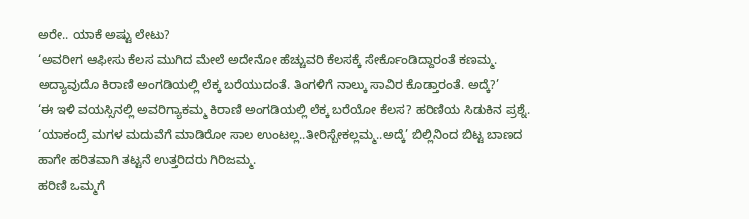ಅರೇ.. ಯಾಕೆ ಅಷ್ಟು ಲೇಟು?
‘ಅವರೀಗ ಆಫೀಸು ಕೆಲಸ ಮುಗಿದ ಮೇಲೆ ಅದೇನೋ ಹೆಚ್ಚುವರಿ ಕೆಲಸಕ್ಕೆ ಸೇರ್ಕೊಂಡಿದ್ದಾರಂತೆ ಕಣಮ್ಮ. ಅದ್ಯಾವುದೊ ಕಿರಾಣಿ ಅಂಗಡಿಯಲ್ಲಿ ಲೆಕ್ಕ ಬರೆಯುದಂತೆ. ತಿಂಗಳಿಗೆ ನಾಲ್ಕು ಸಾವಿರ ಕೊಡ್ತಾರಂತೆ. ಅದ್ಕೆ?’
‘ಈ ಇಳಿ ವಯಸ್ಸಿನಲ್ಲಿ ಅವರಿಗ್ಯಾಕಮ್ಮ ಕಿರಾಣಿ ಅಂಗಡಿಯಲ್ಲಿ ಲೆಕ್ಕ ಬರೆಯೋ ಕೆಲಸ? ಹರಿಣಿಯ ಸಿಡುಕಿನ ಪ್ರಶ್ನೆ.
‘ಯಾಕಂದ್ರೆ ಮಗಳ ಮದುವೆಗೆ ಮಾಡಿರೋ ಸಾಲ ಉಂಟಲ್ಲ..ತೀರಿಸ್ಬೇಕಲ್ಲಮ್ಮ..ಅದ್ಕೆ’ ಬಿಲ್ಲಿನಿಂದ ಬಿಟ್ಟ ಬಾಣದ ಹಾಗೇ ಹರಿತವಾಗಿ ತಟ್ಟನೆ ಉತ್ತರಿದರು ಗಿರಿಜಮ್ಮ.
ಹರಿಣಿ ಒಮ್ಮಗೆ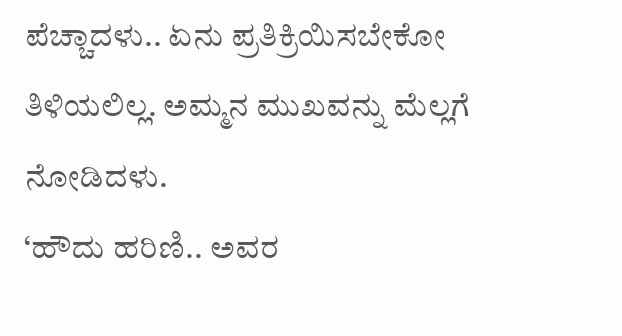ಪೆಚ್ಚಾದಳು.. ಏನು ಪ್ರತಿಕ್ರಿಯಿಸಬೇಕೋ ತಿಳಿಯಲಿಲ್ಲ. ಅಮ್ಮನ ಮುಖವನ್ನು ಮೆಲ್ಲಗೆ ನೋಡಿದಳು.
‘ಹೌದು ಹರಿಣಿ.. ಅವರ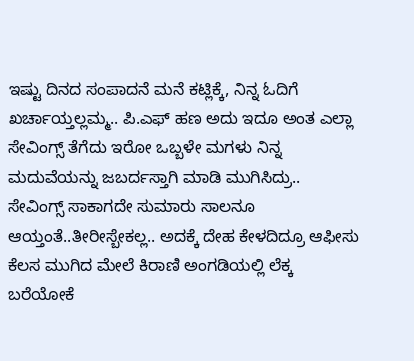ಇಷ್ಟು ದಿನದ ಸಂಪಾದನೆ ಮನೆ ಕಟ್ಲಿಕ್ಕೆ, ನಿನ್ನ ಓದಿಗೆ ಖರ್ಚಾಯ್ತಲ್ಲಮ್ಮ.. ಪಿ.ಎಫ್ ಹಣ ಅದು ಇದೂ ಅಂತ ಎಲ್ಲಾ ಸೇವಿಂಗ್ಸ್ ತೆಗೆದು ಇರೋ ಒಬ್ಬಳೇ ಮಗಳು ನಿನ್ನ ಮದುವೆಯನ್ನು ಜಬರ್ದಸ್ತಾಗಿ ಮಾಡಿ ಮುಗಿಸಿದ್ರು.. ಸೇವಿಂಗ್ಸ್ ಸಾಕಾಗದೇ ಸುಮಾರು ಸಾಲನೂ ಆಯ್ತಂತೆ..ತೀರೀಸ್ಬೇಕಲ್ಲ.. ಅದಕ್ಕೆ ದೇಹ ಕೇಳದಿದ್ರೂ ಆಫೀಸು ಕೆಲಸ ಮುಗಿದ ಮೇಲೆ ಕಿರಾಣಿ ಅಂಗಡಿಯಲ್ಲಿ ಲೆಕ್ಕ ಬರೆಯೋಕೆ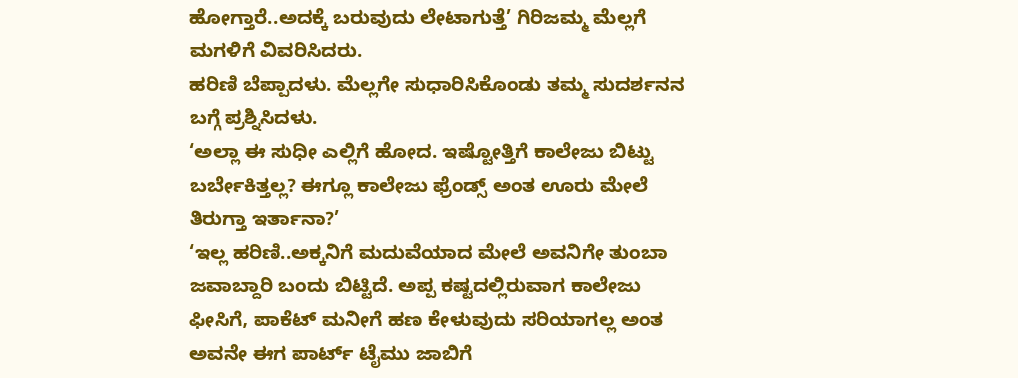ಹೋಗ್ತಾರೆ..ಅದಕ್ಕೆ ಬರುವುದು ಲೇಟಾಗುತ್ತೆ’ ಗಿರಿಜಮ್ಮ ಮೆಲ್ಲಗೆ ಮಗಳಿಗೆ ವಿವರಿಸಿದರು.
ಹರಿಣಿ ಬೆಪ್ಪಾದಳು. ಮೆಲ್ಲಗೇ ಸುಧಾರಿಸಿಕೊಂಡು ತಮ್ಮ ಸುದರ್ಶನನ ಬಗ್ಗೆ ಪ್ರಶ್ನಿಸಿದಳು.
‘ಅಲ್ಲಾ ಈ ಸುಧೀ ಎಲ್ಲಿಗೆ ಹೋದ. ಇಷ್ಟೋತ್ತಿಗೆ ಕಾಲೇಜು ಬಿಟ್ಟು ಬರ್ಬೇಕಿತ್ತಲ್ಲ? ಈಗ್ಲೂ ಕಾಲೇಜು ಫ್ರೆಂಡ್ಸ್ ಅಂತ ಊರು ಮೇಲೆ ತಿರುಗ್ತಾ ಇರ್ತಾನಾ?’
‘ಇಲ್ಲ ಹರಿಣಿ..ಅಕ್ಕನಿಗೆ ಮದುವೆಯಾದ ಮೇಲೆ ಅವನಿಗೇ ತುಂಬಾ ಜವಾಬ್ದಾರಿ ಬಂದು ಬಿಟ್ಟಿದೆ. ಅಪ್ಪ ಕಷ್ಟದಲ್ಲಿರುವಾಗ ಕಾಲೇಜು ಫೀಸಿಗೆ, ಪಾಕೆಟ್ ಮನೀಗೆ ಹಣ ಕೇಳುವುದು ಸರಿಯಾಗಲ್ಲ ಅಂತ ಅವನೇ ಈಗ ಪಾರ್ಟ್ ಟೈಮು ಜಾಬಿಗೆ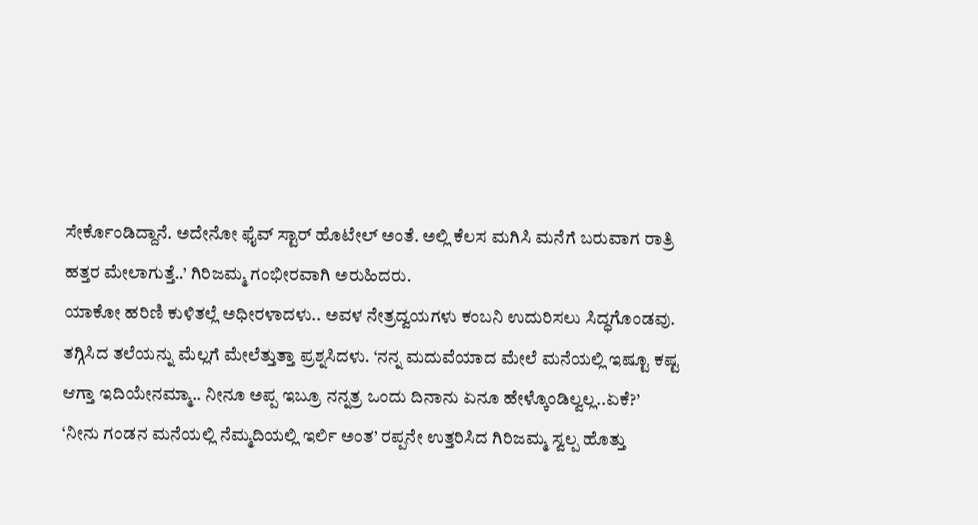ಸೇರ್ಕೊಂಡಿದ್ದಾನೆ. ಅದೇನೋ ಫೈವ್ ಸ್ಟಾರ್ ಹೊಟೇಲ್ ಅಂತೆ. ಅಲ್ಲಿ ಕೆಲಸ ಮಗಿಸಿ ಮನೆಗೆ ಬರುವಾಗ ರಾತ್ರಿ ಹತ್ತರ ಮೇಲಾಗುತ್ತೆ..’ ಗಿರಿಜಮ್ಮ ಗಂಭೀರವಾಗಿ ಅರುಹಿದರು.
ಯಾಕೋ ಹರಿಣಿ ಕುಳಿತಲ್ಲೆ ಅಧೀರಳಾದಳು.. ಅವಳ ನೇತ್ರದ್ವಯಗಳು ಕಂಬನಿ ಉದುರಿಸಲು ಸಿದ್ಧಗೊಂಡವು. ತಗ್ಗಿಸಿದ ತಲೆಯನ್ನು ಮೆಲ್ಲಗೆ ಮೇಲೆತ್ತುತ್ತಾ ಪ್ರಶ್ನಸಿದಳು. ‘ನನ್ನ ಮದುವೆಯಾದ ಮೇಲೆ ಮನೆಯಲ್ಲಿ ಇಷ್ಟೂ ಕಷ್ಟ ಆಗ್ತಾ ಇದಿಯೇನಮ್ಮಾ.. ನೀನೂ ಅಪ್ಪ ಇಬ್ರೂ ನನ್ನತ್ರ ಒಂದು ದಿನಾನು ಏನೂ ಹೇಳ್ಕೊಂಡಿಲ್ವಲ್ಲ..ಏಕೆ?’
‘ನೀನು ಗಂಡನ ಮನೆಯಲ್ಲಿ ನೆಮ್ಮದಿಯಲ್ಲಿ ಇರ್ಲಿ ಅಂತ’ ರಪ್ಪನೇ ಉತ್ತರಿಸಿದ ಗಿರಿಜಮ್ಮ ಸ್ವಲ್ಪ ಹೊತ್ತು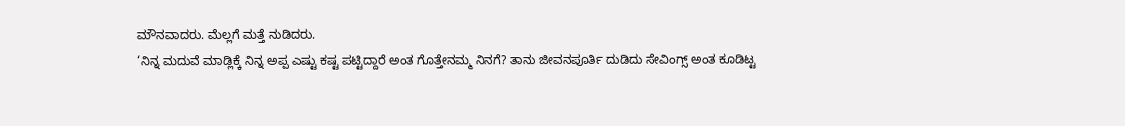ಮೌನವಾದರು. ಮೆಲ್ಲಗೆ ಮತ್ತೆ ನುಡಿದರು.
‘ನಿನ್ನ ಮದುವೆ ಮಾಡ್ಲಿಕ್ಕೆ ನಿನ್ನ ಅಪ್ಪ ಎಷ್ಟು ಕಷ್ಟ ಪಟ್ಟಿದ್ದಾರೆ ಅಂತ ಗೊತ್ತೇನಮ್ಮ ನಿನಗೆ? ತಾನು ಜೀವನಪೂರ್ತಿ ದುಡಿದು ಸೇವಿಂಗ್ಸ್ ಅಂತ ಕೂಡಿಟ್ಟ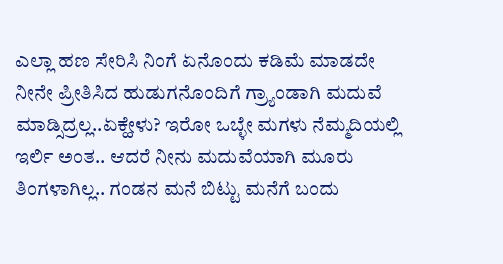ಎಲ್ಲಾ ಹಣ ಸೇರಿಸಿ ನಿಂಗೆ ಏನೊಂದು ಕಡಿಮೆ ಮಾಡದೇ ನೀನೇ ಪ್ರೀತಿಸಿದ ಹುಡುಗನೊಂದಿಗೆ ಗ್ರ್ಯಾಂಡಾಗಿ ಮದುವೆ ಮಾಡ್ಸಿದ್ರಲ್ಲ..ಏಕ್ಹೇಳು? ಇರೋ ಒಬ್ಳೇ ಮಗಳು ನೆಮ್ಮದಿಯಲ್ಲಿ ಇರ್ಲಿ ಅಂತ.. ಆದರೆ ನೀನು ಮದುವೆಯಾಗಿ ಮೂರು ತಿಂಗಳಾಗಿಲ್ಲ.. ಗಂಡನ ಮನೆ ಬಿಟ್ಟು ಮನೆಗೆ ಬಂದು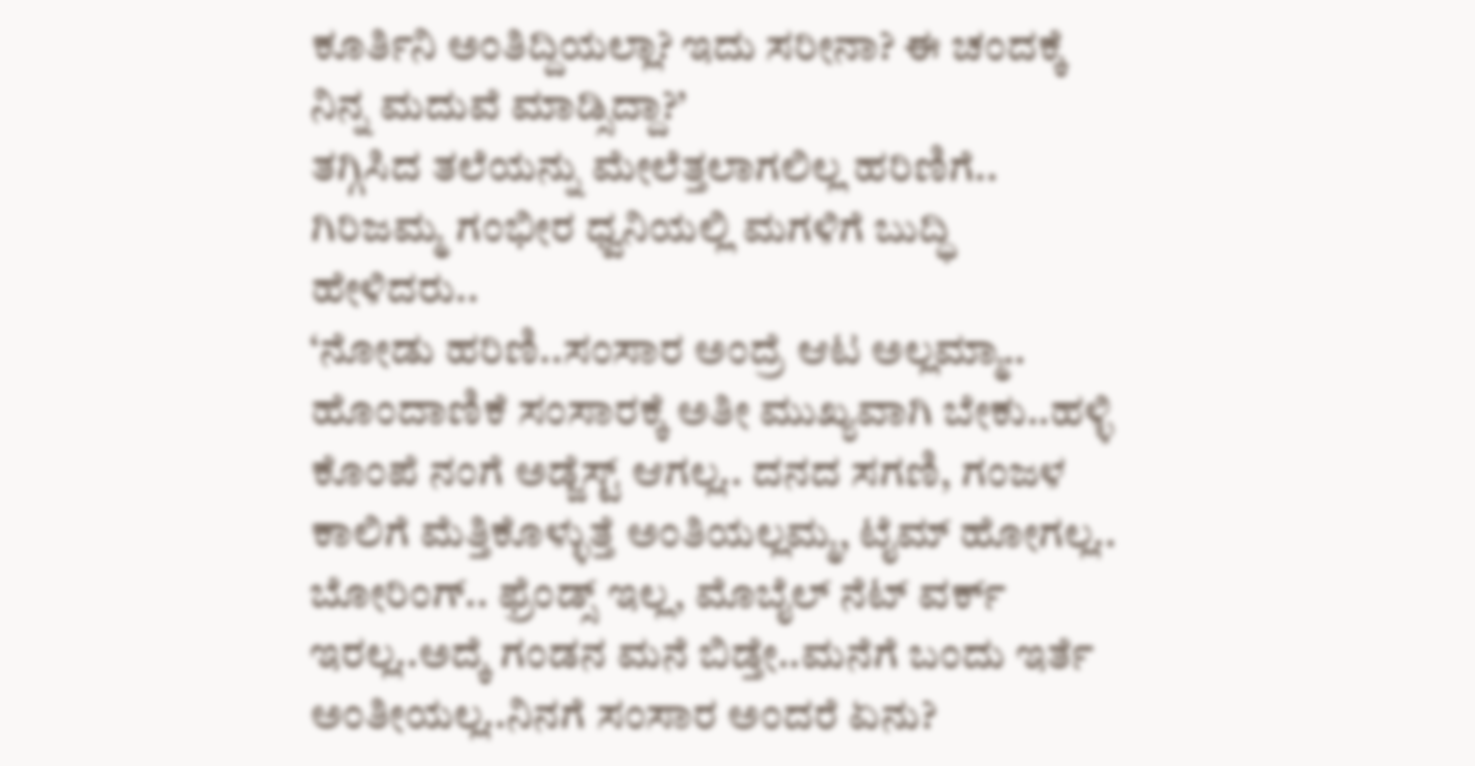ಕೂರ್ತಿನಿ ಅಂತಿದ್ದಿಯಲ್ಲಾ? ಇದು ಸರೀನಾ? ಈ ಚಂದಕ್ಕೆ ನಿನ್ನ ಮದುವೆ ಮಾಡ್ಸಿದ್ದಾ?’
ತಗ್ಗಿಸಿದ ತಲೆಯನ್ನು ಮೇಲೆತ್ತಲಾಗಲಿಲ್ಲ ಹರಿಣಿಗೆ.. ಗಿರಿಜಮ್ಮ ಗಂಭೀರ ಧ್ವನಿಯಲ್ಲಿ ಮಗಳಿಗೆ ಬುದ್ಧಿ ಹೇಳಿದರು..
‘ನೋಡು ಹರಿಣಿ..ಸಂಸಾರ ಅಂದ್ರೆ ಆಟ ಅಲ್ಲಮ್ಮಾ.. ಹೊಂದಾಣಿಕೆ ಸಂಸಾರಕ್ಕೆ ಅತೀ ಮುಖ್ಯವಾಗಿ ಬೇಕು..ಹಳ್ಳಿ ಕೊಂಪೆ ನಂಗೆ ಅಡ್ಜೆಸ್ಟ್ ಆಗಲ್ಲ.. ದನದ ಸಗಣಿ, ಗಂಜಳ ಕಾಲಿಗೆ ಮೆತ್ತಿಕೊಳ್ಳುತ್ತೆ ಅಂತಿಯಲ್ಲಮ್ಮ, ಟೈಮ್ ಹೋಗಲ್ಲ.. ಬೋರಿಂಗ್.. ಫ್ರೆಂಡ್ಸ್ ಇಲ್ಲ, ಮೊಬೈಲ್ ನೆಟ್ ವರ್ಕ್ ಇರಲ್ಲ..ಅದ್ಕೆ ಗಂಡನ ಮನೆ ಬಿಡ್ತೇ..ಮನೆಗೆ ಬಂದು ಇರ್ತೆ ಅಂತೀಯಲ್ಲ..ನಿನಗೆ ಸಂಸಾರ ಅಂದರೆ ಏನು?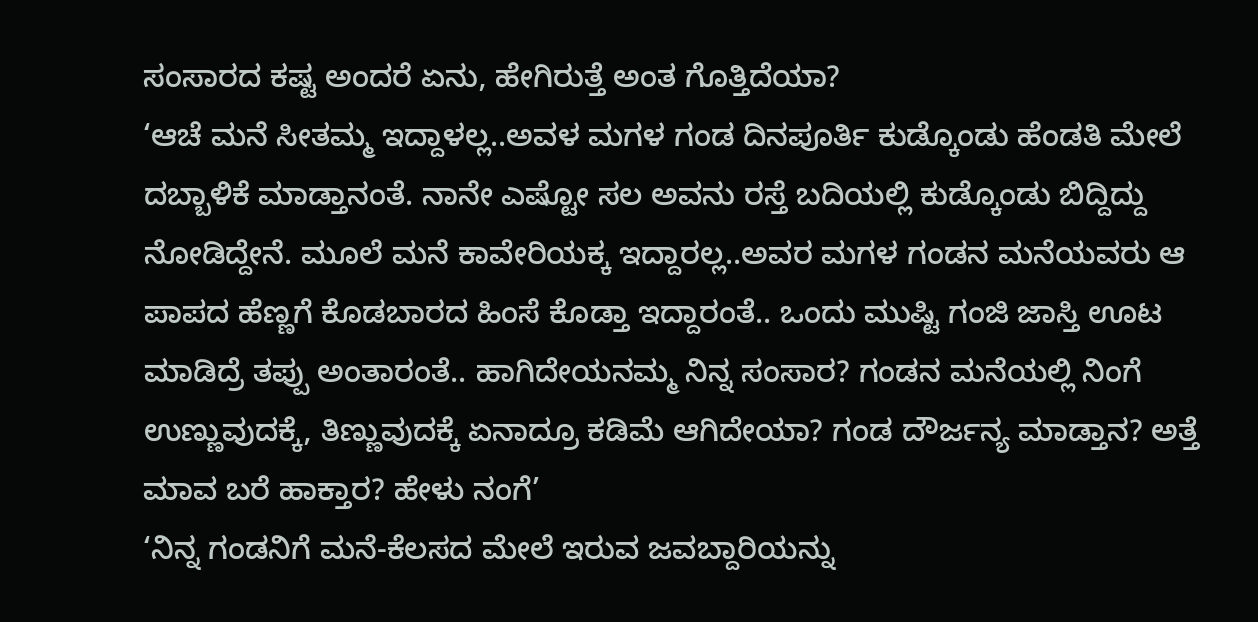ಸಂಸಾರದ ಕಷ್ಟ ಅಂದರೆ ಏನು, ಹೇಗಿರುತ್ತೆ ಅಂತ ಗೊತ್ತಿದೆಯಾ?
‘ಆಚೆ ಮನೆ ಸೀತಮ್ಮ ಇದ್ದಾಳಲ್ಲ..ಅವಳ ಮಗಳ ಗಂಡ ದಿನಪೂರ್ತಿ ಕುಡ್ಕೊಂಡು ಹೆಂಡತಿ ಮೇಲೆ ದಬ್ಬಾಳಿಕೆ ಮಾಡ್ತಾನಂತೆ. ನಾನೇ ಎಷ್ಟೋ ಸಲ ಅವನು ರಸ್ತೆ ಬದಿಯಲ್ಲಿ ಕುಡ್ಕೊಂಡು ಬಿದ್ದಿದ್ದು ನೋಡಿದ್ದೇನೆ. ಮೂಲೆ ಮನೆ ಕಾವೇರಿಯಕ್ಕ ಇದ್ದಾರಲ್ಲ..ಅವರ ಮಗಳ ಗಂಡನ ಮನೆಯವರು ಆ ಪಾಪದ ಹೆಣ್ಣಗೆ ಕೊಡಬಾರದ ಹಿಂಸೆ ಕೊಡ್ತಾ ಇದ್ದಾರಂತೆ.. ಒಂದು ಮುಷ್ಟಿ ಗಂಜಿ ಜಾಸ್ತಿ ಊಟ ಮಾಡಿದ್ರೆ ತಪ್ಪು ಅಂತಾರಂತೆ.. ಹಾಗಿದೇಯನಮ್ಮ ನಿನ್ನ ಸಂಸಾರ? ಗಂಡನ ಮನೆಯಲ್ಲಿ ನಿಂಗೆ ಉಣ್ಣುವುದಕ್ಕೆ, ತಿಣ್ಣುವುದಕ್ಕೆ ಏನಾದ್ರೂ ಕಡಿಮೆ ಆಗಿದೇಯಾ? ಗಂಡ ದೌರ್ಜನ್ಯ ಮಾಡ್ತಾನ? ಅತ್ತೆ ಮಾವ ಬರೆ ಹಾಕ್ತಾರ? ಹೇಳು ನಂಗೆ’
‘ನಿನ್ನ ಗಂಡನಿಗೆ ಮನೆ-ಕೆಲಸದ ಮೇಲೆ ಇರುವ ಜವಬ್ದಾರಿಯನ್ನು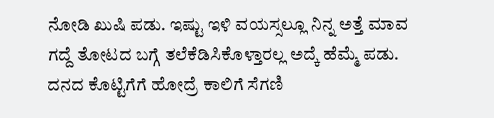ನೋಡಿ ಖುಷಿ ಪಡು. ಇಷ್ಟು ಇಳಿ ವಯಸ್ಸಲ್ಲೂ ನಿನ್ನ ಅತ್ತೆ ಮಾವ ಗದ್ದೆ ತೋಟದ ಬಗ್ಗೆ ತಲೆಕೆಡಿಸಿಕೊಳ್ತಾರಲ್ಲ ಅದ್ಕೆ ಹೆಮ್ಮೆ ಪಡು. ದನದ ಕೊಟ್ಟಿಗೆಗೆ ಹೋದ್ರೆ ಕಾಲಿಗೆ ಸೆಗಣಿ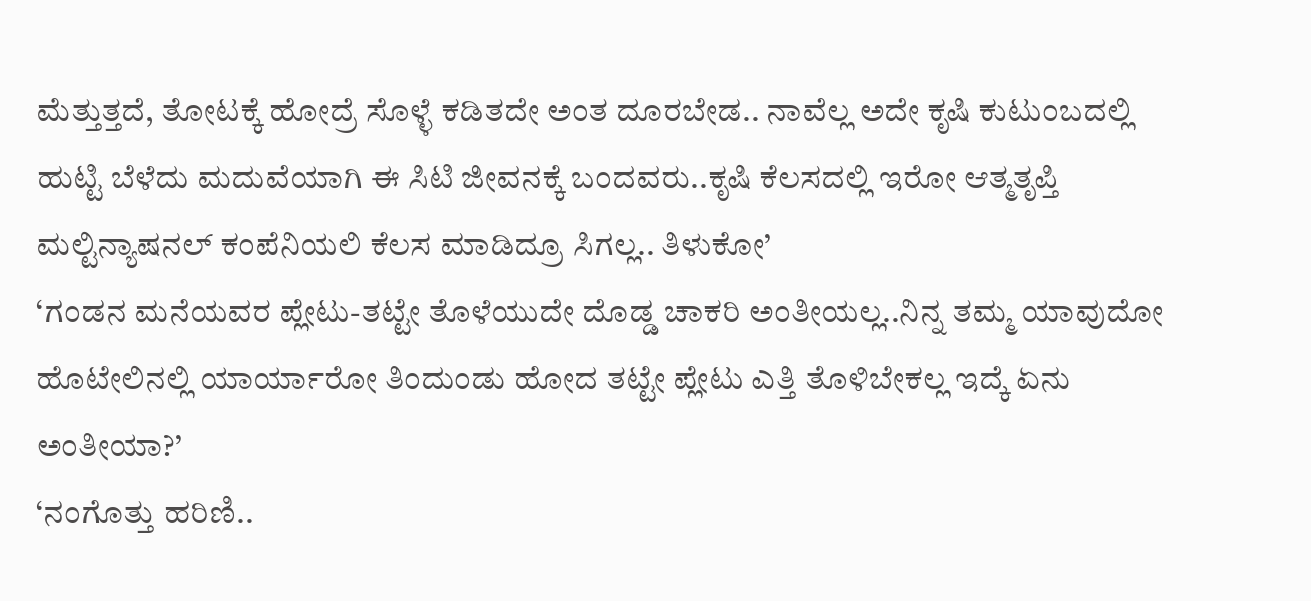ಮೆತ್ತುತ್ತದೆ, ತೋಟಕ್ಕೆ ಹೋದ್ರೆ ಸೊಳ್ಳೆ ಕಡಿತದೇ ಅಂತ ದೂರಬೇಡ.. ನಾವೆಲ್ಲ ಅದೇ ಕೃಷಿ ಕುಟುಂಬದಲ್ಲಿ ಹುಟ್ಟಿ ಬೆಳೆದು ಮದುವೆಯಾಗಿ ಈ ಸಿಟಿ ಜೀವನಕ್ಕೆ ಬಂದವರು..ಕೃಷಿ ಕೆಲಸದಲ್ಲಿ ಇರೋ ಆತ್ಮತೃಪ್ತಿ ಮಲ್ಟಿನ್ಯಾಷನಲ್ ಕಂಪೆನಿಯಲಿ ಕೆಲಸ ಮಾಡಿದ್ರೂ ಸಿಗಲ್ಲ.. ತಿಳುಕೋ’
‘ಗಂಡನ ಮನೆಯವರ ಪ್ಲೇಟು-ತಟ್ಟೇ ತೊಳೆಯುದೇ ದೊಡ್ಡ ಚಾಕರಿ ಅಂತೀಯಲ್ಲ..ನಿನ್ನ ತಮ್ಮ ಯಾವುದೋ ಹೊಟೇಲಿನಲ್ಲಿ ಯಾರ್ಯಾರೋ ತಿಂದುಂಡು ಹೋದ ತಟ್ಟೇ ಪ್ಲೇಟು ಎತ್ತಿ ತೊಳಿಬೇಕಲ್ಲ ಇದ್ಕೆ ಏನು ಅಂತೀಯಾ?’
‘ನಂಗೊತ್ತು ಹರಿಣಿ..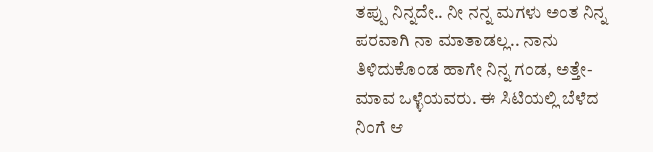ತಪ್ಪು ನಿನ್ನದೇ.. ನೀ ನನ್ನ ಮಗಳು ಅಂತ ನಿನ್ನ ಪರವಾಗಿ ನಾ ಮಾತಾಡಲ್ಲ.. ನಾನು ತಿಳಿದುಕೊಂಡ ಹಾಗೇ ನಿನ್ನ ಗಂಡ, ಅತ್ತೇ-ಮಾವ ಒಳ್ಳೆಯವರು. ಈ ಸಿಟಿಯಲ್ಲಿ ಬೆಳೆದ ನಿಂಗೆ ಆ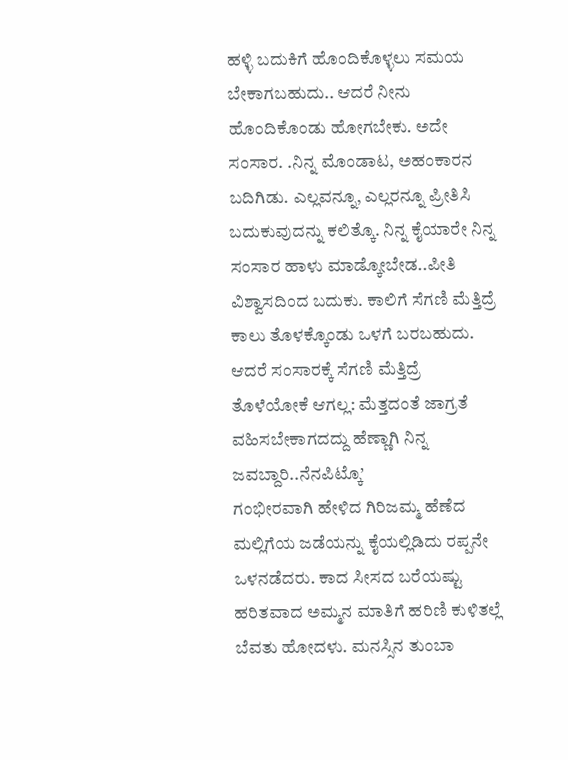ಹಳ್ಳಿ ಬದುಕಿಗೆ ಹೊಂದಿಕೊಳ್ಳಲು ಸಮಯ ಬೇಕಾಗಬಹುದು.. ಆದರೆ ನೀನು ಹೊಂದಿಕೊಂಡು ಹೋಗಬೇಕು. ಅದೇ ಸಂಸಾರ. .ನಿನ್ನ ಮೊಂಡಾಟ, ಅಹಂಕಾರನ ಬದಿಗಿಡು. ಎಲ್ಲವನ್ನೂ, ಎಲ್ಲರನ್ನೂ ಪ್ರೀತಿಸಿ ಬದುಕುವುದನ್ನು ಕಲಿತ್ಕೊ. ನಿನ್ನ ಕೈಯಾರೇ ನಿನ್ನ ಸಂಸಾರ ಹಾಳು ಮಾಡ್ಕೋಬೇಡ..ಪೀತಿ ವಿಶ್ವಾಸದಿಂದ ಬದುಕು. ಕಾಲಿಗೆ ಸೆಗಣಿ ಮೆತ್ತಿದ್ರೆ ಕಾಲು ತೊಳಕ್ಕೊಂಡು ಒಳಗೆ ಬರಬಹುದು. ಆದರೆ ಸಂಸಾರಕ್ಕೆ ಸೆಗಣಿ ಮೆತ್ತಿದ್ರೆ ತೊಳೆಯೋಕೆ ಆಗಲ್ಲ: ಮೆತ್ತದಂತೆ ಜಾಗ್ರತೆ ವಹಿಸಬೇಕಾಗದದ್ದು ಹೆಣ್ಣಾಗಿ ನಿನ್ನ ಜವಬ್ದಾರಿ..ನೆನಪಿಟ್ಕೊ’
ಗಂಭೀರವಾಗಿ ಹೇಳಿದ ಗಿರಿಜಮ್ಮ ಹೆಣೆದ ಮಲ್ಲಿಗೆಯ ಜಡೆಯನ್ನು ಕೈಯಲ್ಲಿಡಿದು ರಪ್ಪನೇ ಒಳನಡೆದರು. ಕಾದ ಸೀಸದ ಬರೆಯಷ್ಟು ಹರಿತವಾದ ಅಮ್ಮನ ಮಾತಿಗೆ ಹರಿಣಿ ಕುಳಿತಲ್ಲೆ ಬೆವತು ಹೋದಳು. ಮನಸ್ಸಿನ ತುಂಬಾ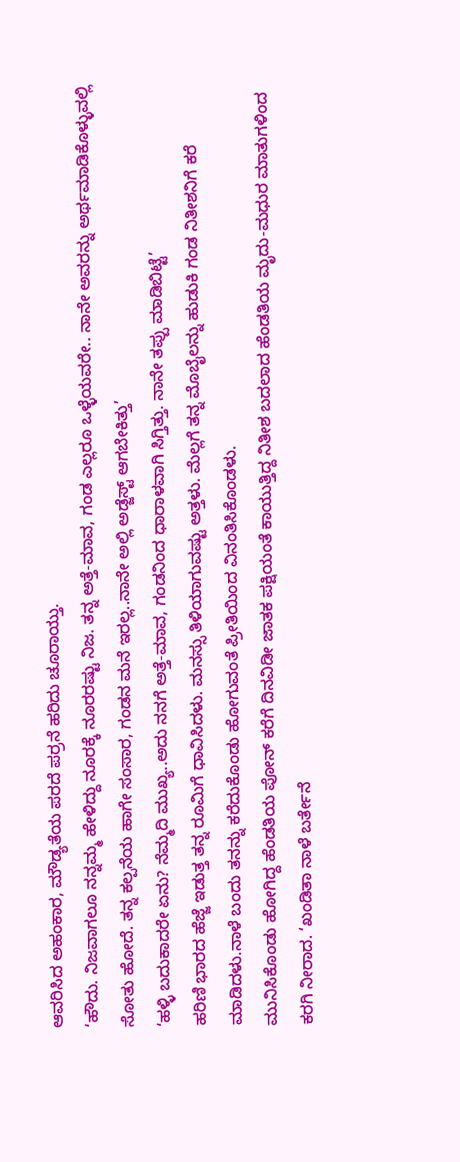ಆವರಿಸಿದ ಅಹಂಕಾರ, ಮೌಡ್ಯತೆಯ ಪರದೆ ಪರ್ರನೆ ಹರಿದು ಚೂರಾಯ್ತು.
‘ಹೌದು. ನಿಜವಾಗಲೂ ನನ್ನಮ್ಮ ಹೇಳಿದ್ದು ನೂರಕ್ಕೆ ನೂರರಷ್ಟು ನಿಜ. ತನ್ನ ಅತ್ತೆ-ಮಾವ, ಗಂಡ ಎಲ್ಲರೂ ಒಳ್ಳೆಯವರೇ.. ನಾನೇ ಅವರನ್ನು ಅರ್ಥಮಾಡಿಕೊಳ್ಳುವಲ್ಲಿ ಸೋತು ಹೋದೆ. ತನ್ನ ಕಲ್ಪನೆಯ ಹಾಗೇ ಸಂಸಾರ, ಗಂಡನ ಮನೆ ಇರಲ್ಲ..ನಾನೇ ಅಲ್ಲಿ ಅಡ್ಜೆಸ್ಟ್ ಆಗಬೇಕಿತ್ತು’
‘ಹಳ್ಳಿ ಬದುಕಾದರೇ ಏನು? ನೆಮ್ಮದಿ ಮುಖ್ಯ..ಅದು ನನಗೆ ಅತ್ತೆ-ಮಾವ, ಗಂಡನಿಂದ ಧಾರಾಳವಾಗಿ ಸಿಗ್ತಿತ್ತು. ನಾನೇ ತಪ್ಪು ಮಾಡಿಬಿಟ್ಟೆ’
ಹರಿಣಿ ಭಾರದ ಹೆಜ್ಜೆ ಇಡುತ್ತ ತನ್ನ ರೂಮಿಗೆ ಧಾವಿಸಿದಳು. ಮನಸ್ಸು ತಿಳಿಯಾಗುವಷ್ಟು ಅತ್ತಳು. ಮೆಲ್ಲಗೆ ತನ್ನ ಮೊಬೈಲನ್ನು ಹುಡುಕಿ ಗಂಡ ನಿತೀಶನಿಗೆ ಕರೆ ಮಾಡಿದಳು.ನಾಳೆ ಬಂದು ತನನ್ನು ಕರೆದುಕೊಂಡು ಹೋಗುವಂತೆ ಪ್ರೀತಿಯಿಂದ ವಿನಂತಿಸಿಕೊಂಡಳು.
ಮುನಿಸಿಕೊಂಡು ಹೋಗಿದ್ದ ಹೆಂಡತಿಯ ಪೋನ್ ಕರೆಗೆ ದಿನವಿಡೀ ಜಾತಕ ಪಕ್ಷಿಯಂತೆ ಕಾಯುತ್ತಿದ್ದ ನಿತೀಶ ಬದಲಾದ ಹೆಂಡತಿಯ ಮೃದು-ಮಧುರ ಮಾತುಗಳಿಂದ ಕರಗಿ ನೀರಾದ. ‘ಖಂಡಿತಾ ನಾಳೆ ಬರ್ತೇನೆ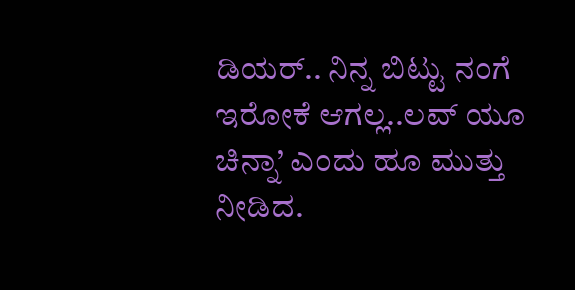ಡಿಯರ್.. ನಿನ್ನ ಬಿಟ್ಟು ನಂಗೆ ಇರೋಕೆ ಆಗಲ್ಲ..ಲವ್ ಯೂ ಚಿನ್ನಾ’ ಎಂದು ಹೂ ಮುತ್ತು ನೀಡಿದ.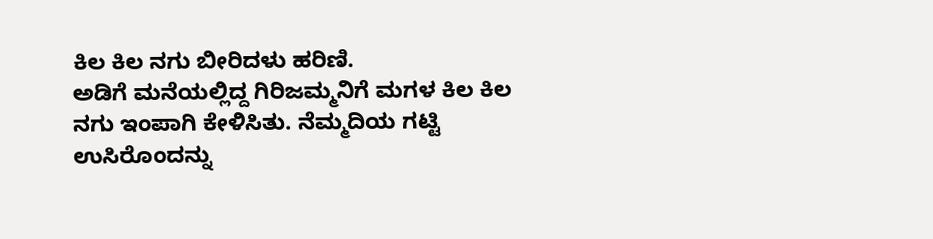ಕಿಲ ಕಿಲ ನಗು ಬೀರಿದಳು ಹರಿಣಿ.
ಅಡಿಗೆ ಮನೆಯಲ್ಲಿದ್ದ ಗಿರಿಜಮ್ಮನಿಗೆ ಮಗಳ ಕಿಲ ಕಿಲ ನಗು ಇಂಪಾಗಿ ಕೇಳಿಸಿತು. ನೆಮ್ಮದಿಯ ಗಟ್ಟಿ ಉಸಿರೊಂದನ್ನು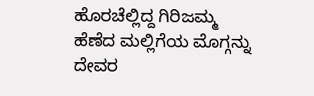ಹೊರಚೆಲ್ಲಿದ್ದ ಗಿರಿಜಮ್ಮ ಹೆಣೆದ ಮಲ್ಲಿಗೆಯ ಮೊಗ್ಗನ್ನು ದೇವರ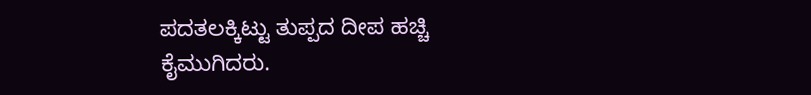ಪದತಲಕ್ಕಿಟ್ಟು ತುಪ್ಪದ ದೀಪ ಹಚ್ಚಿ ಕೈಮುಗಿದರು.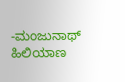-ಮಂಜುನಾಥ್ ಹಿಲಿಯಾಣ